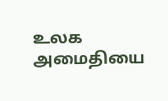உலக அமைதியை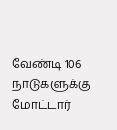வேண்டி 106 நாடுகளுக்கு மோட்டார்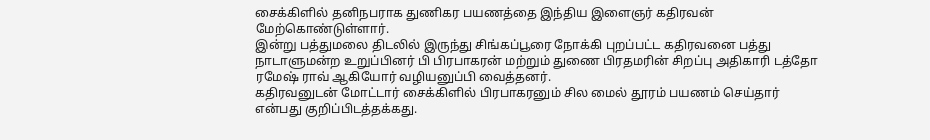சைக்கிளில் தனிநபராக துணிகர பயணத்தை இந்திய இளைஞர் கதிரவன் மேற்கொண்டுள்ளார்.
இன்று பத்துமலை திடலில் இருந்து சிங்கப்பூரை நோக்கி புறப்பட்ட கதிரவனை பத்து நாடாளுமன்ற உறுப்பினர் பி பிரபாகரன் மற்றும் துணை பிரதமரின் சிறப்பு அதிகாரி டத்தோ ரமேஷ் ராவ் ஆகியோர் வழியனுப்பி வைத்தனர்.
கதிரவனுடன் மோட்டார் சைக்கிளில் பிரபாகரனும் சில மைல் தூரம் பயணம் செய்தார் என்பது குறிப்பிடத்தக்கது.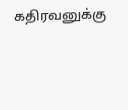கதிரவனுக்கு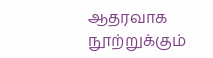ஆதரவாக நூற்றுக்கும்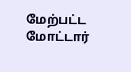மேற்பட்ட மோட்டார்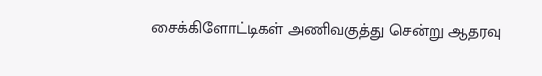சைக்கிளோட்டிகள் அணிவகுத்து சென்று ஆதரவு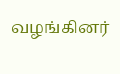வழங்கினர்